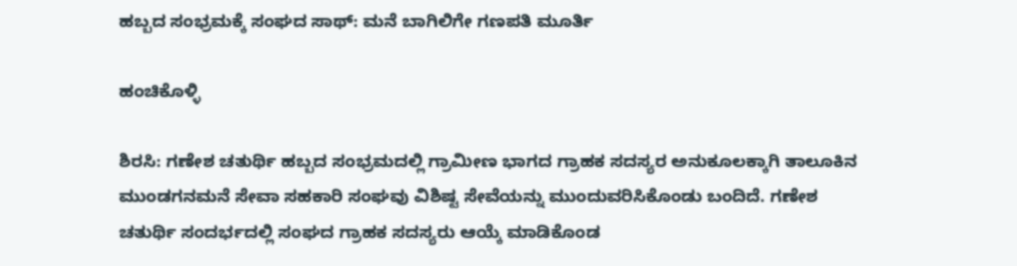ಹಬ್ಬದ ಸಂಭ್ರಮಕ್ಕೆ ಸಂಘದ ಸಾಥ್: ಮನೆ ಬಾಗಿಲಿಗೇ ಗಣಪತಿ ಮೂರ್ತಿ

ಹಂಚಿಕೊಳ್ಳಿ

ಶಿರಸಿ: ಗಣೇಶ ಚತುರ್ಥಿ ಹಬ್ಬದ ಸಂಭ್ರಮದಲ್ಲಿ ಗ್ರಾಮೀಣ ಭಾಗದ ಗ್ರಾಹಕ ಸದಸ್ಯರ ಅನುಕೂಲಕ್ಕಾಗಿ ತಾಲೂಕಿನ ಮುಂಡಗನಮನೆ ಸೇವಾ ಸಹಕಾರಿ ಸಂಘವು ವಿಶಿಷ್ಟ ಸೇವೆಯನ್ನು ಮುಂದುವರಿಸಿಕೊಂಡು ಬಂದಿದೆ. ಗಣೇಶ ಚತುರ್ಥಿ ಸಂದರ್ಭದಲ್ಲಿ ಸಂಘದ ಗ್ರಾಹಕ ಸದಸ್ಯರು ಆಯ್ಕೆ ಮಾಡಿಕೊಂಡ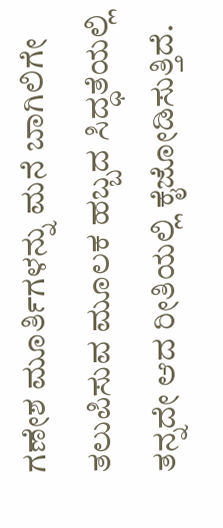ಗಣೇಶ ಮೂರ್ತಿಗಳನ್ನು ಮನೆ ಬಾಗಿಲಿಗೇ ತಲುಪಿಸುವ ಮೂಲಕ ಹಬ್ಬದ ಸಿದ್ಧತೆಯಲ್ಲಿ ತನ್ನದೇ ಆದ ರೀತಿಯಲ್ಲಿ ಕೈಜೋಡಿಸುತ್ತಿದೆ.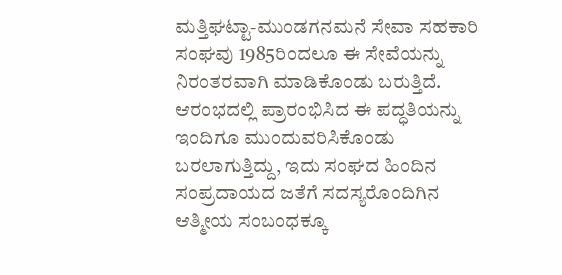ಮತ್ತಿಘಟ್ಟಾ-ಮುಂಡಗನಮನೆ ಸೇವಾ ಸಹಕಾರಿ ಸಂಘವು 1985ರಿಂದಲೂ ಈ ಸೇವೆಯನ್ನು ನಿರಂತರವಾಗಿ ಮಾಡಿಕೊಂಡು ಬರುತ್ತಿದೆ. ಆರಂಭದಲ್ಲಿ ಪ್ರಾರಂಭಿಸಿದ ಈ ಪದ್ಧತಿಯನ್ನು ಇಂದಿಗೂ ಮುಂದುವರಿಸಿಕೊಂಡು ಬರಲಾಗುತ್ತಿದ್ದು, ಇದು ಸಂಘದ ಹಿಂದಿನ ಸಂಪ್ರದಾಯದ ಜತೆಗೆ ಸದಸ್ಯರೊಂದಿಗಿನ ಆತ್ಮೀಯ ಸಂಬಂಧಕ್ಕೂ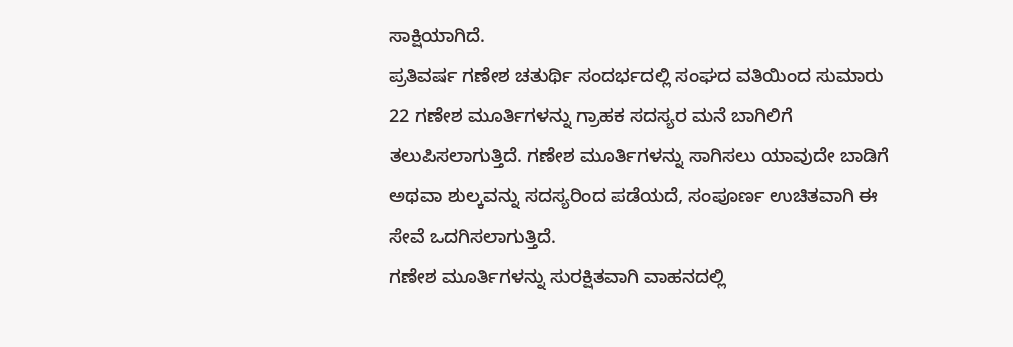ಸಾಕ್ಷಿಯಾಗಿದೆ.
ಪ್ರತಿವರ್ಷ ಗಣೇಶ ಚತುರ್ಥಿ ಸಂದರ್ಭದಲ್ಲಿ ಸಂಘದ ವತಿಯಿಂದ ಸುಮಾರು 22 ಗಣೇಶ ಮೂರ್ತಿಗಳನ್ನು ಗ್ರಾಹಕ ಸದಸ್ಯರ ಮನೆ ಬಾಗಿಲಿಗೆ ತಲುಪಿಸಲಾಗುತ್ತಿದೆ. ಗಣೇಶ ಮೂರ್ತಿಗಳನ್ನು ಸಾಗಿಸಲು ಯಾವುದೇ ಬಾಡಿಗೆ ಅಥವಾ ಶುಲ್ಕವನ್ನು ಸದಸ್ಯರಿಂದ ಪಡೆಯದೆ, ಸಂಪೂರ್ಣ ಉಚಿತವಾಗಿ ಈ ಸೇವೆ ಒದಗಿಸಲಾಗುತ್ತಿದೆ.
ಗಣೇಶ ಮೂರ್ತಿಗಳನ್ನು ಸುರಕ್ಷಿತವಾಗಿ ವಾಹನದಲ್ಲಿ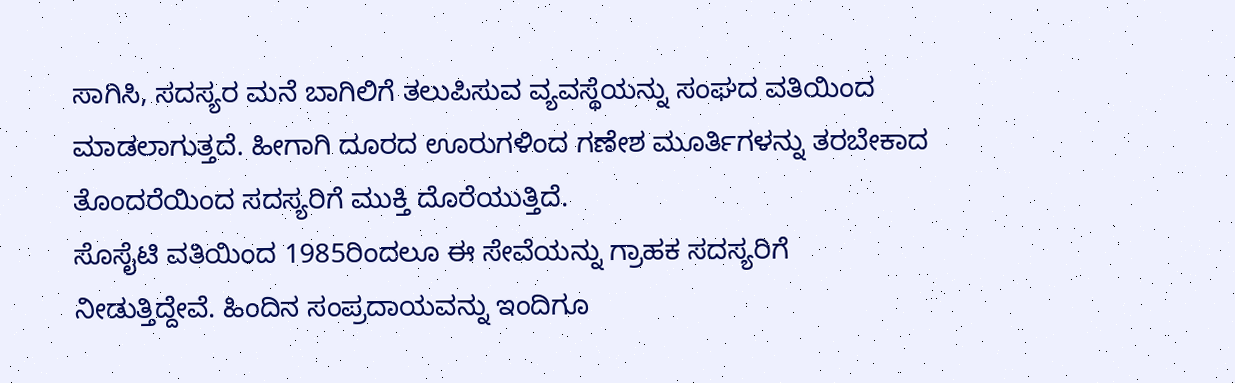ಸಾಗಿಸಿ, ಸದಸ್ಯರ ಮನೆ ಬಾಗಿಲಿಗೆ ತಲುಪಿಸುವ ವ್ಯವಸ್ಥೆಯನ್ನು ಸಂಘದ ವತಿಯಿಂದ ಮಾಡಲಾಗುತ್ತದೆ. ಹೀಗಾಗಿ ದೂರದ ಊರುಗಳಿಂದ ಗಣೇಶ ಮೂರ್ತಿಗಳನ್ನು ತರಬೇಕಾದ ತೊಂದರೆಯಿಂದ ಸದಸ್ಯರಿಗೆ ಮುಕ್ತಿ ದೊರೆಯುತ್ತಿದೆ.
ಸೊಸೈಟಿ ವತಿಯಿಂದ 1985ರಿಂದಲೂ ಈ ಸೇವೆಯನ್ನು ಗ್ರಾಹಕ ಸದಸ್ಯರಿಗೆ ನೀಡುತ್ತಿದ್ದೇವೆ. ಹಿಂದಿನ ಸಂಪ್ರದಾಯವನ್ನು ಇಂದಿಗೂ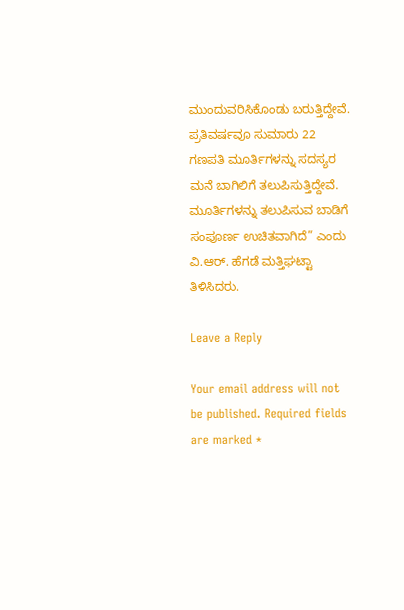ಮುಂದುವರಿಸಿಕೊಂಡು ಬರುತ್ತಿದ್ದೇವೆ. ಪ್ರತಿವರ್ಷವೂ ಸುಮಾರು 22 ಗಣಪತಿ ಮೂರ್ತಿಗಳನ್ನು ಸದಸ್ಯರ ಮನೆ ಬಾಗಿಲಿಗೆ ತಲುಪಿಸುತ್ತಿದ್ದೇವೆ. ಮೂರ್ತಿಗಳನ್ನು ತಲುಪಿಸುವ ಬಾಡಿಗೆ ಸಂಪೂರ್ಣ ಉಚಿತವಾಗಿದೆ” ಎಂದು ವಿ.ಆರ್. ಹೆಗಡೆ ಮತ್ತಿಘಟ್ಟಾ ತಿಳಿಸಿದರು.

Leave a Reply

Your email address will not be published. Required fields are marked *